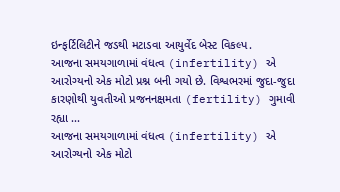ઇન્ફર્ટિલિટીને જડથી મટાડવા આયુર્વેદ બેસ્ટ વિકલ્પ.
આજના સમયગાળામાં વંધત્વ (infertility) એ આરોગ્યનો એક મોટો પ્રશ્ન બની ગયો છે. વિશ્વભરમાં જુદા-જુદા કારણોથી યુવતીઓ પ્રજનનક્ષમતા (fertility) ગુમાવી રહ્યા ...
આજના સમયગાળામાં વંધત્વ (infertility) એ આરોગ્યનો એક મોટો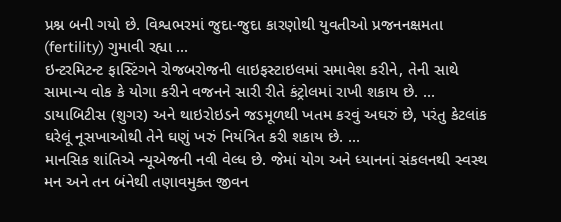પ્રશ્ન બની ગયો છે. વિશ્વભરમાં જુદા-જુદા કારણોથી યુવતીઓ પ્રજનનક્ષમતા (fertility) ગુમાવી રહ્યા ...
ઇન્ટરમિટન્ટ ફાસ્ટિંગને રોજબરોજની લાઇફસ્ટાઇલમાં સમાવેશ કરીને, તેની સાથે સામાન્ય વોક કે યોગા કરીને વજનને સારી રીતે કંટ્રોલમાં રાખી શકાય છે. ...
ડાયાબિટીસ (શુગર) અને થાઇરોઇડને જડમૂળથી ખતમ કરવું અઘરું છે, પરંતુ કેટલાંક ઘરેલૂં નૂસખાઓથી તેને ઘણું ખરું નિયંત્રિત કરી શકાય છે. ...
માનસિક શાંતિએ ન્યૂએજની નવી વેલ્ધ છે. જેમાં યોગ અને ધ્યાનનાં સંકલનથી સ્વસ્થ મન અને તન બંનેથી તણાવમુક્ત જીવન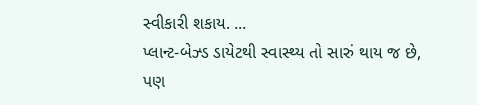સ્વીકારી શકાય. ...
પ્લાન્ટ-બેઝ્ડ ડાયેટથી સ્વાસ્થ્ય તો સારું થાય જ છે, પણ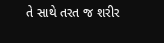તે સાથે તરત જ શરીર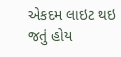એકદમ લાઇટ થઇ જતું હોય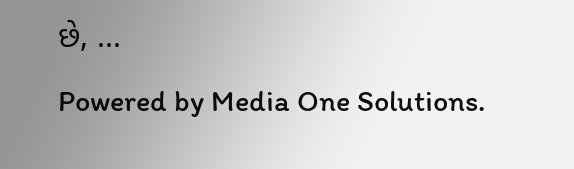છે, ...
Powered by Media One Solutions.